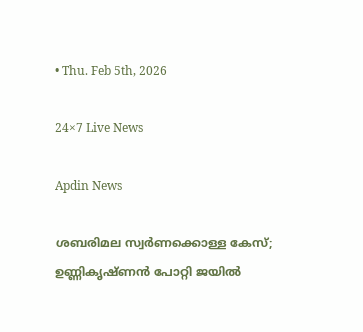• Thu. Feb 5th, 2026

24×7 Live News

Apdin News

ശബരിമല സ്വർണക്കൊള്ള കേസ്; ഉണ്ണികൃഷ്ണൻ പോറ്റി ജയിൽ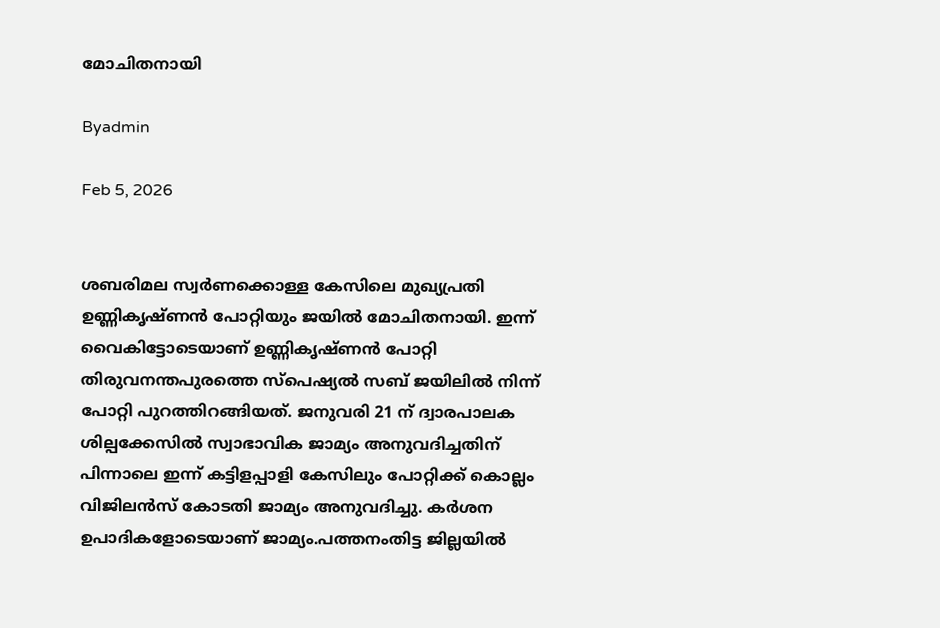മോചിതനായി

Byadmin

Feb 5, 2026


ശബരിമല സ്വർണക്കൊള്ള കേസിലെ മുഖ്യപ്രതി ഉണ്ണികൃഷ്ണൻ പോറ്റിയും ജയിൽ മോചിതനായി. ഇന്ന് വൈകിട്ടോടെയാണ് ഉണ്ണികൃഷ്ണൻ പോറ്റി തിരുവനന്തപുരത്തെ സ്പെഷ്യൽ സബ് ജയിലിൽ നിന്ന് പോറ്റി പുറത്തിറങ്ങിയത്. ജനുവരി 21 ന് ദ്വാരപാലക ശില്പക്കേസിൽ സ്വാഭാവിക ജാമ്യം അനുവദിച്ചതിന് പിന്നാലെ ഇന്ന് കട്ടിളപ്പാളി കേസിലും പോറ്റിക്ക് കൊല്ലം വിജിലൻസ് കോടതി ജാമ്യം അനുവദിച്ചു. കർശന ഉപാദികളോടെയാണ് ജാമ്യം.പത്തനംതിട്ട ജില്ലയിൽ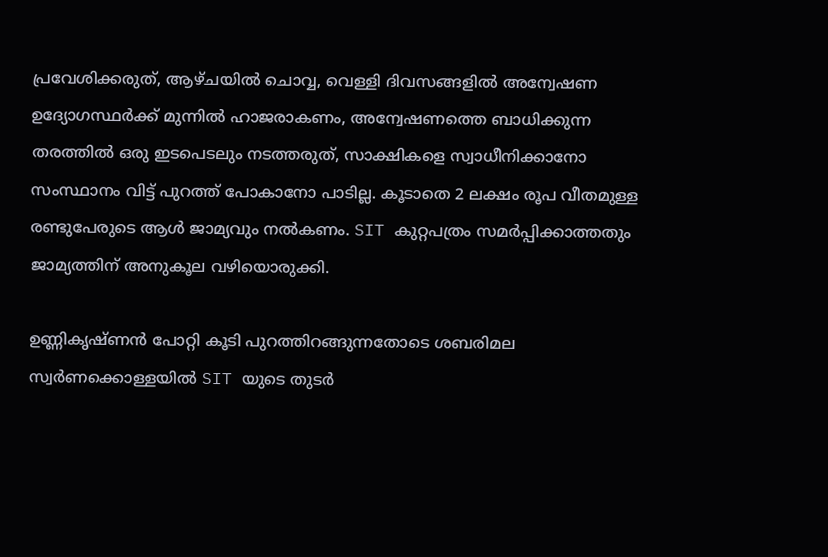പ്രവേശിക്കരുത്, ആഴ്ചയിൽ ചൊവ്വ, വെള്ളി ദിവസങ്ങളിൽ അന്വേഷണ ഉദ്യോഗസ്ഥർക്ക് മുന്നിൽ ഹാജരാകണം, അന്വേഷണത്തെ ബാധിക്കുന്ന തരത്തിൽ ഒരു ഇടപെടലും നടത്തരുത്, സാക്ഷികളെ സ്വാധീനിക്കാനോ സംസ്ഥാനം വിട്ട് പുറത്ത് പോകാനോ പാടില്ല. കൂടാതെ 2 ലക്ഷം രൂപ വീതമുള്ള രണ്ടുപേരുടെ ആൾ ജാമ്യവും നൽകണം. SIT കുറ്റപത്രം സമർപ്പിക്കാത്തതും ജാമ്യത്തിന് അനുകൂല വഴിയൊരുക്കി.

ഉണ്ണികൃഷ്ണൻ പോറ്റി കൂടി പുറത്തിറങ്ങുന്നതോടെ ശബരിമല സ്വർണക്കൊള്ളയിൽ SIT യുടെ തുടർ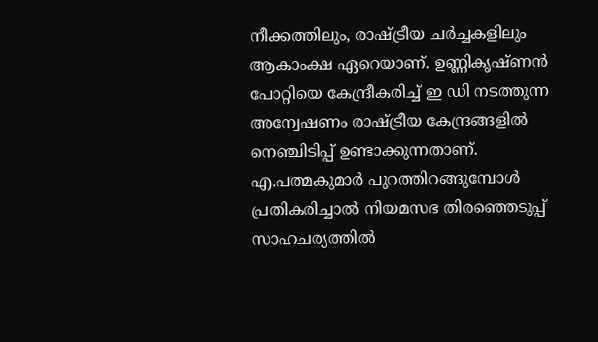നീക്കത്തിലും, രാഷ്ട്രീയ ചർച്ചകളിലും ആകാംക്ഷ ഏറെയാണ്. ഉണ്ണികൃഷ്ണൻ പോറ്റിയെ കേന്ദ്രീകരിച്ച് ഇ ഡി നടത്തുന്ന അന്വേഷണം രാഷ്ട്രീയ കേന്ദ്രങ്ങളിൽ നെഞ്ചിടിപ്പ് ഉണ്ടാക്കുന്നതാണ്. എ.പത്മകുമാർ പുറത്തിറങ്ങുമ്പോൾ പ്രതികരിച്ചാൽ നിയമസഭ തിരഞ്ഞെടുപ്പ് സാഹചര്യത്തിൽ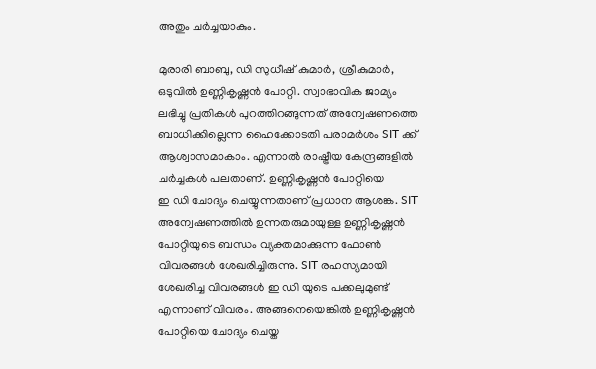അതും ചർച്ചയാകും.

മുരാരി ബാബു, ഡി സുധീഷ് കുമാർ, ശ്രീകുമാർ, ഒടുവിൽ ഉണ്ണികൃഷ്ണൻ പോറ്റി. സ്വാഭാവിക ജാമ്യം ലഭിച്ചു പ്രതികൾ പുറത്തിറങ്ങുന്നത് അന്വേഷണത്തെ ബാധിക്കില്ലെന്ന ഹൈക്കോടതി പരാമർശം SIT ക്ക് ആശ്വാസമാകാം. എന്നാൽ രാഷ്ട്രീയ കേന്ദ്രങ്ങളിൽ ചർച്ചകൾ പലതാണ്. ഉണ്ണികൃഷ്ണൻ പോറ്റിയെ
ഇ ഡി ചോദ്യം ചെയ്യുന്നതാണ് പ്രധാന ആശങ്ക. SIT അന്വേഷണത്തിൽ ഉന്നതരുമായുള്ള ഉണ്ണികൃഷ്ണൻ പോറ്റിയുടെ ബന്ധം വ്യക്തമാക്കുന്ന ഫോൺ വിവരങ്ങൾ ശേഖരിച്ചിരുന്നു. SIT രഹസ്യമായി ശേഖരിച്ച വിവരങ്ങൾ ഇ ഡി യുടെ പക്കലുമുണ്ട് എന്നാണ് വിവരം. അങ്ങനെയെങ്കിൽ ഉണ്ണികൃഷ്ണൻ പോറ്റിയെ ചോദ്യം ചെയ്ത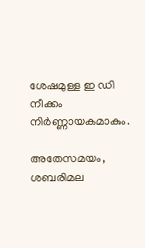ശേഷമുള്ള ഇ ഡി നീക്കം നിർണ്ണായകമാകും.

അതേസമയം, ശബരിമല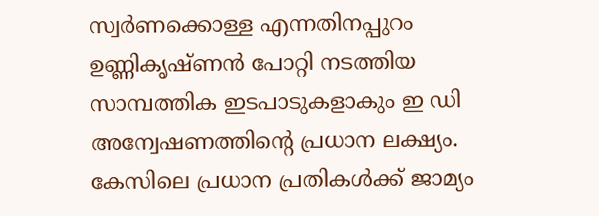സ്വർണക്കൊള്ള എന്നതിനപ്പുറം ഉണ്ണികൃഷ്ണൻ പോറ്റി നടത്തിയ സാമ്പത്തിക ഇടപാടുകളാകും ഇ ഡി അന്വേഷണത്തിന്റെ പ്രധാന ലക്ഷ്യം. കേസിലെ പ്രധാന പ്രതികൾക്ക് ജാമ്യം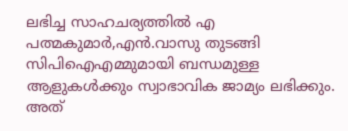ലഭിച്ച സാഹചര്യത്തിൽ എ പത്മകുമാർ,എൻ.വാസു തുടങ്ങി സിപിഐഎമ്മുമായി ബന്ധമുള്ള ആളുകൾക്കും സ്വാഭാവിക ജാമ്യം ലഭിക്കും. അത്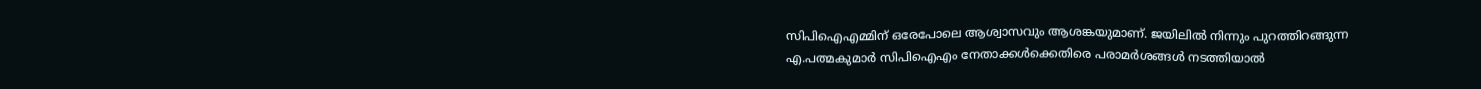സിപിഐഎമ്മിന് ഒരേപോലെ ആശ്വാസവും ആശങ്കയുമാണ്. ജയിലിൽ നിന്നും പുറത്തിറങ്ങുന്ന എ.പത്മകുമാർ സിപിഐഎം നേതാക്കൾക്കെതിരെ പരാമർശങ്ങൾ നടത്തിയാൽ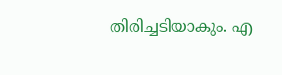തിരിച്ചടിയാകും. എ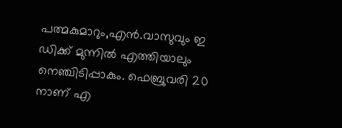പത്മകുമാറും,എൻ.വാസുവും ഇ ഡിക്ക് മുന്നിൽ എത്തിയാലും
നെഞ്ചിടിപ്പാകും. ഫെബ്രുവരി 20 നാണ് എ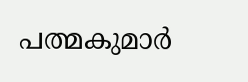പത്മകുമാർ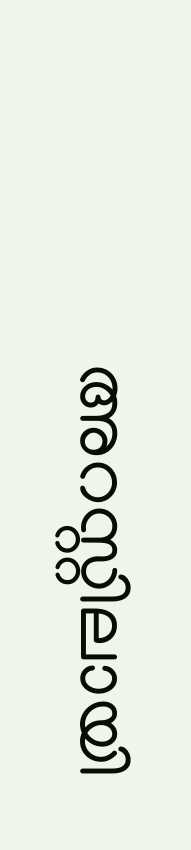അറസ്റ്റിലായി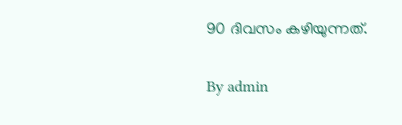90 ദിവസം കഴിയുന്നത്.

By admin